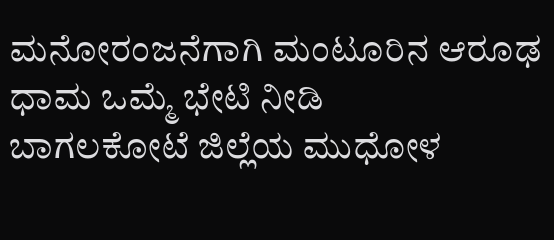ಮನೋರಂಜನೆಗಾಗಿ ಮಂಟೂರಿನ ಆರೂಢ ಧಾಮ ಒಮ್ಮೆ ಭೇಟಿ ನೀಡಿ
ಬಾಗಲಕೋಟೆ ಜಿಲ್ಲೆಯ ಮುಧೋಳ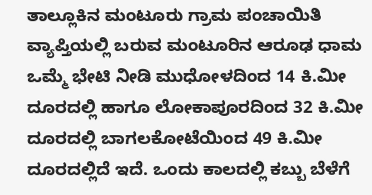ತಾಲ್ಲೂಕಿನ ಮಂಟೂರು ಗ್ರಾಮ ಪಂಚಾಯಿತಿ ವ್ಯಾಪ್ತಿಯಲ್ಲಿ ಬರುವ ಮಂಟೂರಿನ ಆರೂಢ ಧಾಮ ಒಮ್ಮೆ ಭೇಟಿ ನೀಡಿ ಮುಧೋಳದಿಂದ 14 ಕಿ.ಮೀ ದೂರದಲ್ಲಿ ಹಾಗೂ ಲೋಕಾಪೂರದಿಂದ 32 ಕಿ.ಮೀ ದೂರದಲ್ಲಿ ಬಾಗಲಕೋಟೆಯಿಂದ 49 ಕಿ.ಮೀ ದೂರದಲ್ಲಿದೆ ಇದೆ. ಒಂದು ಕಾಲದಲ್ಲಿ ಕಬ್ಬು ಬೆಳೆಗೆ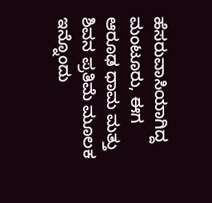ಹೆಸರುವಾಸಿಯಾಗಿದ್ದ ಮಂಟೂರು, ಈಗ ಆರೂಢ ಧಾಮ ಮತ್ತು ಶಿವನ ಪ್ರತಿಮೆ ಮೂಲಕ ಇನ್ನೊಂದು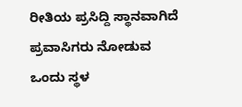ರೀತಿಯ ಪ್ರಸಿದ್ದಿ ಸ್ಥಾನವಾಗಿದೆ ಪ್ರವಾಸಿಗರು ನೋಡುವ ಒಂದು ಸ್ಥಳ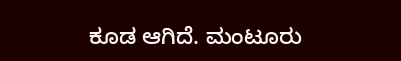ಕೂಡ ಆಗಿದೆ. ಮಂಟೂರು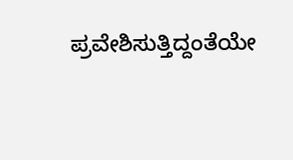ಪ್ರವೇಶಿಸುತ್ತಿದ್ದಂತೆಯೇ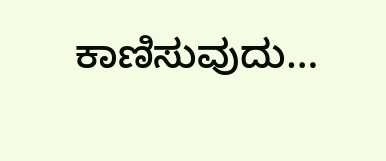ಕಾಣಿಸುವುದು…